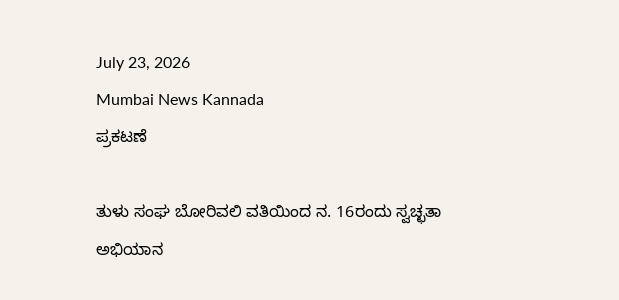July 23, 2026
Mumbai News Kannada
ಪ್ರಕಟಣೆ

ತುಳು ಸಂಘ ಬೋರಿವಲಿ ವತಿಯಿಂದ ನ. 16ರಂದು ಸ್ವಚ್ಛತಾ ಅಭಿಯಾನ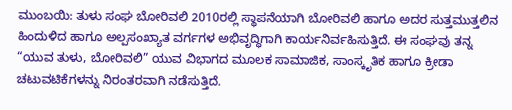ಮುಂಬಯಿ: ತುಳು ಸಂಘ ಬೋರಿವಲಿ 2010ರಲ್ಲಿ ಸ್ಥಾಪನೆಯಾಗಿ ಬೋರಿವಲಿ ಹಾಗೂ ಅದರ ಸುತ್ತಮುತ್ತಲಿನ ಹಿಂದುಳಿದ ಹಾಗೂ ಅಲ್ಪಸಂಖ್ಯಾತ ವರ್ಗಗಳ ಅಭಿವೃದ್ಧಿಗಾಗಿ ಕಾರ್ಯನಿರ್ವಹಿಸುತ್ತಿದೆ. ಈ ಸಂಘವು ತನ್ನ “ಯುವ ತುಳು, ಬೋರಿವಲಿ” ಯುವ ವಿಭಾಗದ ಮೂಲಕ ಸಾಮಾಜಿಕ, ಸಾಂಸ್ಕೃತಿಕ ಹಾಗೂ ಕ್ರೀಡಾ ಚಟುವಟಿಕೆಗಳನ್ನು ನಿರಂತರವಾಗಿ ನಡೆಸುತ್ತಿದೆ.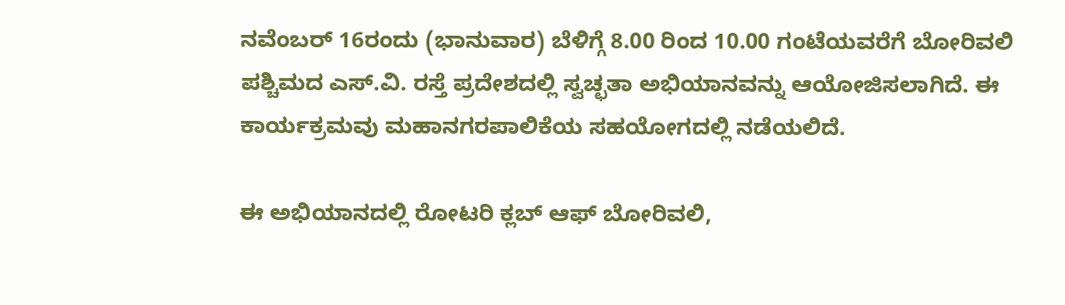ನವೆಂಬರ್ 16ರಂದು (ಭಾನುವಾರ) ಬೆಳಿಗ್ಗೆ 8.00 ರಿಂದ 10.00 ಗಂಟೆಯವರೆಗೆ ಬೋರಿವಲಿ ಪಶ್ಚಿಮದ ಎಸ್.ವಿ. ರಸ್ತೆ ಪ್ರದೇಶದಲ್ಲಿ ಸ್ವಚ್ಛತಾ ಅಭಿಯಾನವನ್ನು ಆಯೋಜಿಸಲಾಗಿದೆ. ಈ ಕಾರ್ಯಕ್ರಮವು ಮಹಾನಗರಪಾಲಿಕೆಯ ಸಹಯೋಗದಲ್ಲಿ ನಡೆಯಲಿದೆ.

ಈ ಅಭಿಯಾನದಲ್ಲಿ ರೋಟರಿ ಕ್ಲಬ್ ಆಫ್ ಬೋರಿವಲಿ,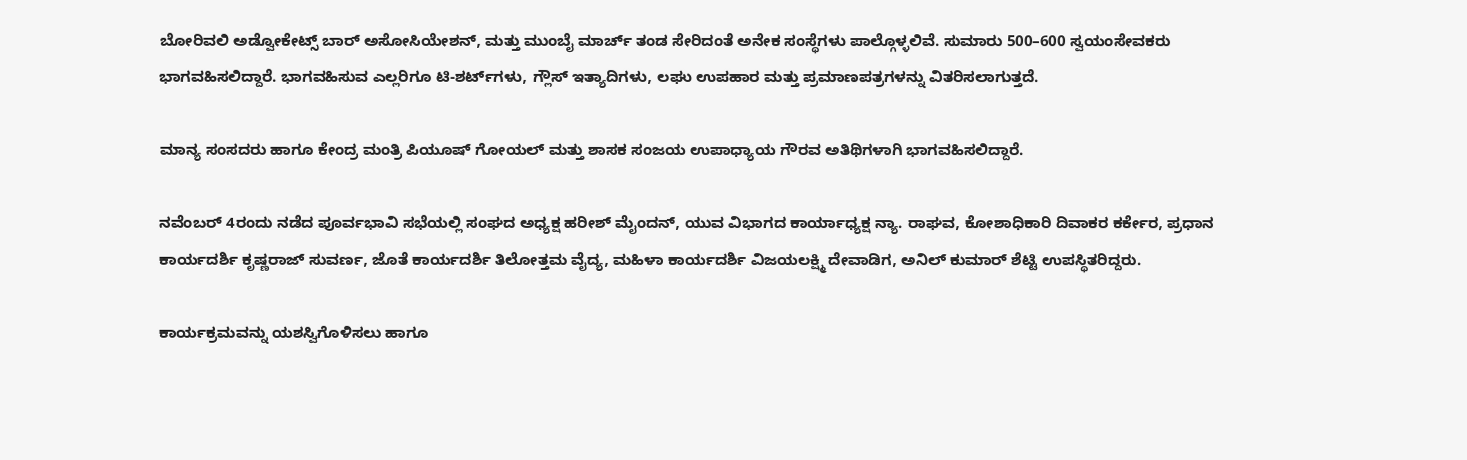ಬೋರಿವಲಿ ಅಡ್ವೋಕೇಟ್ಸ್ ಬಾರ್ ಅಸೋಸಿಯೇಶನ್, ಮತ್ತು ಮುಂಬೈ ಮಾರ್ಚ್ ತಂಡ ಸೇರಿದಂತೆ ಅನೇಕ ಸಂಸ್ಥೆಗಳು ಪಾಲ್ಗೊಳ್ಳಲಿವೆ. ಸುಮಾರು 500–600 ಸ್ವಯಂಸೇವಕರು ಭಾಗವಹಿಸಲಿದ್ದಾರೆ. ಭಾಗವಹಿಸುವ ಎಲ್ಲರಿಗೂ ಟಿ-ಶರ್ಟ್‌ಗಳು, ಗ್ಲೌಸ್‌ ಇತ್ಯಾದಿಗಳು, ಲಘು ಉಪಹಾರ ಮತ್ತು ಪ್ರಮಾಣಪತ್ರಗಳನ್ನು ವಿತರಿಸಲಾಗುತ್ತದೆ.

ಮಾನ್ಯ ಸಂಸದರು ಹಾಗೂ ಕೇಂದ್ರ ಮಂತ್ರಿ ಪಿಯೂಷ್ ಗೋಯಲ್ ಮತ್ತು ಶಾಸಕ ಸಂಜಯ ಉಪಾಧ್ಯಾಯ ಗೌರವ ಅತಿಥಿಗಳಾಗಿ ಭಾಗವಹಿಸಲಿದ್ದಾರೆ.

ನವೆಂಬರ್ 4ರಂದು ನಡೆದ ಪೂರ್ವಭಾವಿ ಸಭೆಯಲ್ಲಿ ಸಂಘದ ಅಧ್ಯಕ್ಷ ಹರೀಶ್ ಮೈಂದನ್, ಯುವ ವಿಭಾಗದ ಕಾರ್ಯಾಧ್ಯಕ್ಷ ನ್ಯಾ. ರಾಘವ, ಕೋಶಾಧಿಕಾರಿ ದಿವಾಕರ ಕರ್ಕೇರ, ಪ್ರಧಾನ ಕಾರ್ಯದರ್ಶಿ ಕೃಷ್ಣರಾಜ್ ಸುವರ್ಣ, ಜೊತೆ ಕಾರ್ಯದರ್ಶಿ ತಿಲೋತ್ತಮ ವೈದ್ಯ, ಮಹಿಳಾ ಕಾರ್ಯದರ್ಶಿ ವಿಜಯಲಕ್ಷ್ಮಿ ದೇವಾಡಿಗ, ಅನಿಲ್ ಕುಮಾರ್ ಶೆಟ್ಟಿ ಉಪಸ್ಥಿತರಿದ್ದರು.

ಕಾರ್ಯಕ್ರಮವನ್ನು ಯಶಸ್ವಿಗೊಳಿಸಲು ಹಾಗೂ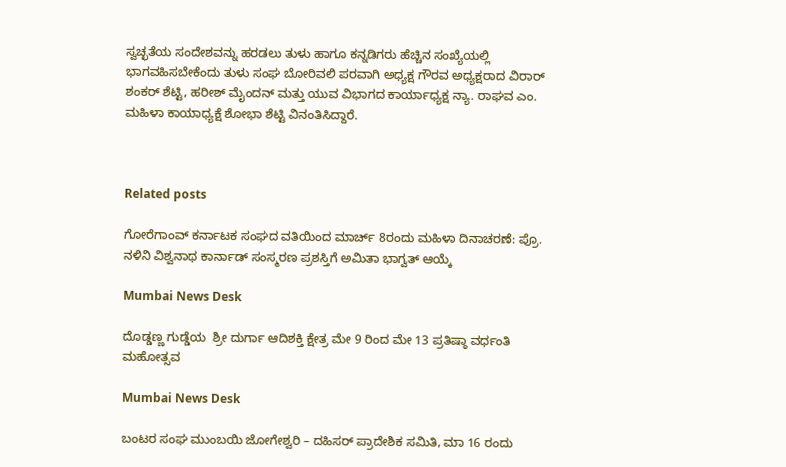ಸ್ವಚ್ಛತೆಯ ಸಂದೇಶವನ್ನು ಹರಡಲು ತುಳು ಹಾಗೂ ಕನ್ನಡಿಗರು ಹೆಚ್ಚಿನ ಸಂಖ್ಯೆಯಲ್ಲಿ ಭಾಗವಹಿಸಬೇಕೆಂದು ತುಳು ಸಂಘ ಬೋರಿವಲಿ ಪರವಾಗಿ ಅಧ್ಯಕ್ಷ ಗೌರವ ಅಧ್ಯಕ್ಷರಾದ ವಿರಾರ್ ಶಂಕರ್ ಶೆಟ್ಟಿ, ಹರೀಶ್ ಮೈಂದನ್ ಮತ್ತು ಯುವ ವಿಭಾಗದ ಕಾರ್ಯಾಧ್ಯಕ್ಷ ನ್ಯಾ. ರಾಘವ ಎಂ. ಮಹಿಳಾ ಕಾಯಾಧ್ಯಕ್ಷೆ ಶೋಭಾ ಶೆಟ್ಟಿ ವಿನಂತಿಸಿದ್ದಾರೆ.



Related posts

ಗೋರೆಗಾಂವ್ ಕರ್ನಾಟಕ ಸಂಘದ ವತಿಯಿಂದ ಮಾರ್ಚ್ 8ರಂದು ಮಹಿಳಾ ದಿನಾಚರಣೆ: ಪ್ರೊ. ನಳಿನಿ ವಿಶ್ವನಾಥ ಕಾರ್ನಾಡ್ ಸಂಸ್ಮರಣ ಪ್ರಶಸ್ತಿಗೆ ಅಮಿತಾ ಭಾಗ್ವತ್ ಆಯ್ಕೆ

Mumbai News Desk

ದೊಡ್ಡಣ್ಣ ಗುಡ್ಡೆಯ  ಶ್ರೀ ದುರ್ಗಾ ಆದಿಶಕ್ತಿ ಕ್ಷೇತ್ರ ಮೇ 9 ರಿಂದ ಮೇ 13 ಪ್ರತಿಷ್ಠಾ ವರ್ಧಂತಿ ಮಹೋತ್ಸವ

Mumbai News Desk

ಬಂಟರ ಸಂಘ ಮುಂಬಯಿ ಜೋಗೇಶ್ವರಿ – ದಹಿಸರ್ ಪ್ರಾದೇಶಿಕ ಸಮಿತಿ, ಮಾ 16 ರಂದು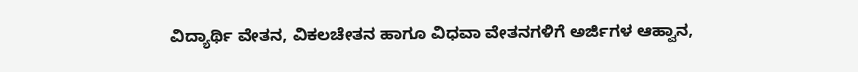ವಿದ್ಯಾರ್ಥಿ ವೇತನ, ವಿಕಲಚೇತನ ಹಾಗೂ ವಿಧವಾ ವೇತನಗಳಿಗೆ ಅರ್ಜಿಗಳ ಆಹ್ವಾನ,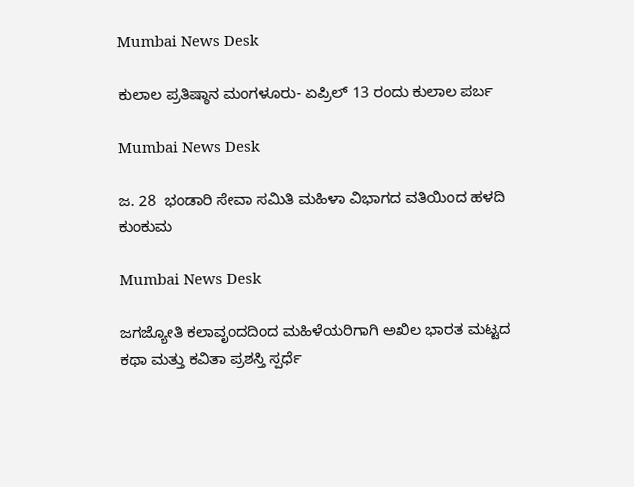Mumbai News Desk

ಕುಲಾಲ ಪ್ರತಿಷ್ಠಾನ ಮಂಗಳೂರು- ಏಪ್ರಿಲ್ 13 ರಂದು ಕುಲಾಲ ಪರ್ಬ

Mumbai News Desk

ಜ. 28  ಭಂಡಾರಿ ಸೇವಾ ಸಮಿತಿ ಮಹಿಳಾ ವಿಭಾಗದ ವತಿಯಿಂದ ಹಳದಿ ಕುಂಕುಮ

Mumbai News Desk

ಜಗಜ್ಯೋತಿ ಕಲಾವೃಂದದಿಂದ ಮಹಿಳೆಯರಿಗಾಗಿ ಅಖಿಲ ಭಾರತ ಮಟ್ಟದ ಕಥಾ ಮತ್ತು ಕವಿತಾ ಪ್ರಶಸ್ತಿ ಸ್ಪರ್ಧೆ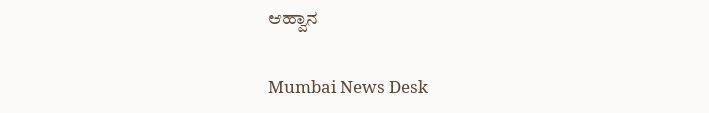ಆಹ್ವಾನ

Mumbai News Desk